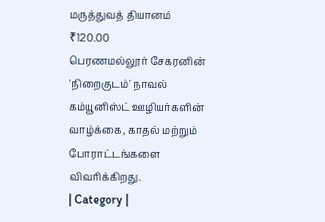மருத்துவத் தியானம்
₹120.00
பெரணமல்லூர் சேகரனின் 'நிறைகுடம்' நாவல் கம்யூனிஸ்ட் ஊழியர்களின் வாழ்க்கை, காதல் மற்றும் போராட்டங்களை விவரிக்கிறது.
| Category |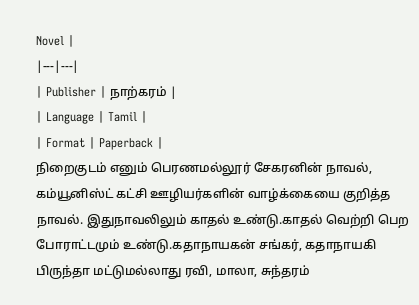Novel |
|---|---|
| Publisher | நாற்கரம் |
| Language | Tamil |
| Format | Paperback |
நிறைகுடம் எனும் பெரணமல்லூர் சேகரனின் நாவல், கம்யூனிஸ்ட் கட்சி ஊழியர்களின் வாழ்க்கையை குறித்த நாவல். இதுநாவலிலும் காதல் உண்டு.காதல் வெற்றி பெற போராட்டமும் உண்டு.கதாநாயகன் சங்கர், கதாநாயகி பிருந்தா மட்டுமல்லாது ரவி, மாலா, சுந்தரம்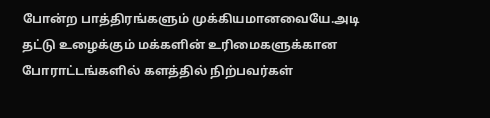போன்ற பாத்திரங்களும் முக்கியமானவையே.அடி தட்டு உழைக்கும் மக்களின் உரிமைகளுக்கான போராட்டங்களில் களத்தில் நிற்பவர்கள்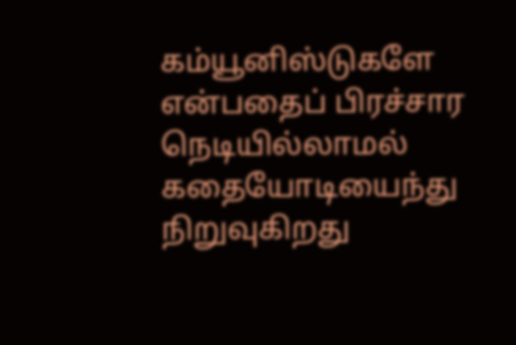கம்யூனிஸ்டுகளே என்பதைப் பிரச்சார நெடியில்லாமல் கதையோடியைந்து நிறுவுகிறது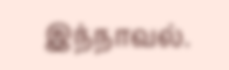இந்நாவல்.